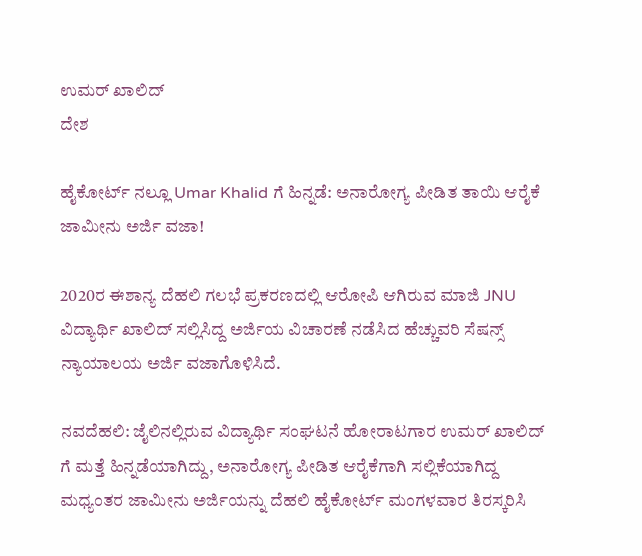ಉಮರ್ ಖಾಲಿದ್
ದೇಶ

ಹೈಕೋರ್ಟ್ ನಲ್ಲೂ Umar Khalid ಗೆ ಹಿನ್ನಡೆ: ಅನಾರೋಗ್ಯ ಪೀಡಿತ ತಾಯಿ ಆರೈಕೆ ಜಾಮೀನು ಅರ್ಜಿ ವಜಾ!

2020ರ ಈಶಾನ್ಯ ದೆಹಲಿ ಗಲಭೆ ಪ್ರಕರಣದಲ್ಲಿ ಆರೋಪಿ ಆಗಿರುವ ಮಾಜಿ JNU ವಿದ್ಯಾರ್ಥಿ ಖಾಲಿದ್ ಸಲ್ಲಿಸಿದ್ದ ಅರ್ಜಿಯ ವಿಚಾರಣೆ ನಡೆಸಿದ ಹೆಚ್ಚುವರಿ ಸೆಷನ್ಸ್ ನ್ಯಾಯಾಲಯ ಅರ್ಜಿ ವಜಾಗೊಳಿಸಿದೆ.

ನವದೆಹಲಿ: ಜೈಲಿನಲ್ಲಿರುವ ವಿದ್ಯಾರ್ಥಿ ಸಂಘಟನೆ ಹೋರಾಟಗಾರ ಉಮರ್ ಖಾಲಿದ್ ಗೆ ಮತ್ತೆ ಹಿನ್ನಡೆಯಾಗಿದ್ದು, ಅನಾರೋಗ್ಯ ಪೀಡಿತ ಆರೈಕೆಗಾಗಿ ಸಲ್ಲಿಕೆಯಾಗಿದ್ದ ಮಧ್ಯಂತರ ಜಾಮೀನು ಅರ್ಜಿಯನ್ನು ದೆಹಲಿ ಹೈಕೋರ್ಟ್ ಮಂಗಳವಾರ ತಿರಸ್ಕರಿಸಿ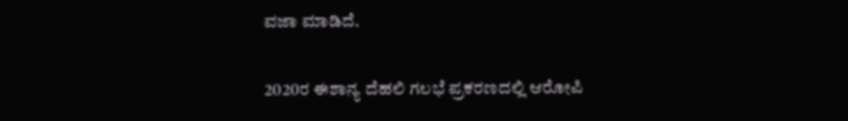ವಜಾ ಮಾಡಿದೆ.

2020ರ ಈಶಾನ್ಯ ದೆಹಲಿ ಗಲಭೆ ಪ್ರಕರಣದಲ್ಲಿ ಆರೋಪಿ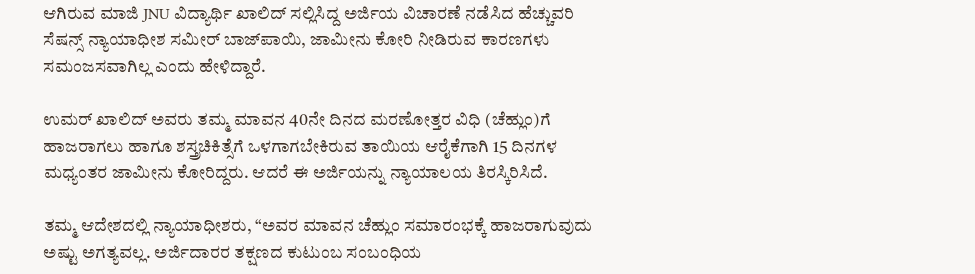ಆಗಿರುವ ಮಾಜಿ JNU ವಿದ್ಯಾರ್ಥಿ ಖಾಲಿದ್ ಸಲ್ಲಿಸಿದ್ದ ಅರ್ಜಿಯ ವಿಚಾರಣೆ ನಡೆಸಿದ ಹೆಚ್ಚುವರಿ ಸೆಷನ್ಸ್ ನ್ಯಾಯಾಧೀಶ ಸಮೀರ್ ಬಾಜ್‌ಪಾಯಿ, ಜಾಮೀನು ಕೋರಿ ನೀಡಿರುವ ಕಾರಣಗಳು ಸಮಂಜಸವಾಗಿಲ್ಲ ಎಂದು ಹೇಳಿದ್ದಾರೆ.

ಉಮರ್ ಖಾಲಿದ್ ಅವರು ತಮ್ಮ ಮಾವನ 40ನೇ ದಿನದ ಮರಣೋತ್ತರ ವಿಧಿ (ಚೆಹ್ಲುಂ)ಗೆ ಹಾಜರಾಗಲು ಹಾಗೂ ಶಸ್ತ್ರಚಿಕಿತ್ಸೆಗೆ ಒಳಗಾಗಬೇಕಿರುವ ತಾಯಿಯ ಆರೈಕೆಗಾಗಿ 15 ದಿನಗಳ ಮಧ್ಯಂತರ ಜಾಮೀನು ಕೋರಿದ್ದರು. ಆದರೆ ಈ ಅರ್ಜಿಯನ್ನು ನ್ಯಾಯಾಲಯ ತಿರಸ್ಕಿರಿಸಿದೆ.

ತಮ್ಮ ಆದೇಶದಲ್ಲಿ ನ್ಯಾಯಾಧೀಶರು, “ಅವರ ಮಾವನ ಚೆಹ್ಲುಂ ಸಮಾರಂಭಕ್ಕೆ ಹಾಜರಾಗುವುದು ಅಷ್ಟು ಅಗತ್ಯವಲ್ಲ. ಅರ್ಜಿದಾರರ ತಕ್ಷಣದ ಕುಟುಂಬ ಸಂಬಂಧಿಯ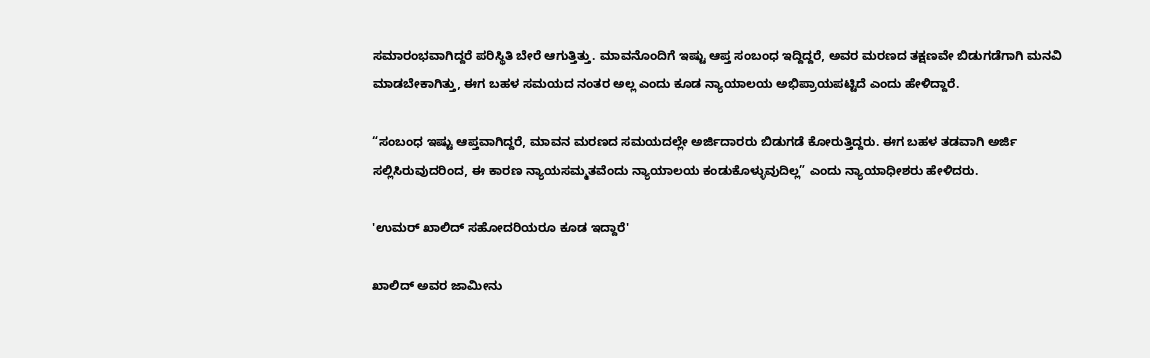ಸಮಾರಂಭವಾಗಿದ್ದರೆ ಪರಿಸ್ಥಿತಿ ಬೇರೆ ಆಗುತ್ತಿತ್ತು. ಮಾವನೊಂದಿಗೆ ಇಷ್ಟು ಆಪ್ತ ಸಂಬಂಧ ಇದ್ದಿದ್ದರೆ, ಅವರ ಮರಣದ ತಕ್ಷಣವೇ ಬಿಡುಗಡೆಗಾಗಿ ಮನವಿ ಮಾಡಬೇಕಾಗಿತ್ತು, ಈಗ ಬಹಳ ಸಮಯದ ನಂತರ ಅಲ್ಲ ಎಂದು ಕೂಡ ನ್ಯಾಯಾಲಯ ಅಭಿಪ್ರಾಯಪಟ್ಟಿದೆ ಎಂದು ಹೇಳಿದ್ದಾರೆ.

“ಸಂಬಂಧ ಇಷ್ಟು ಆಪ್ತವಾಗಿದ್ದರೆ, ಮಾವನ ಮರಣದ ಸಮಯದಲ್ಲೇ ಅರ್ಜಿದಾರರು ಬಿಡುಗಡೆ ಕೋರುತ್ತಿದ್ದರು. ಈಗ ಬಹಳ ತಡವಾಗಿ ಅರ್ಜಿ ಸಲ್ಲಿಸಿರುವುದರಿಂದ, ಈ ಕಾರಣ ನ್ಯಾಯಸಮ್ಮತವೆಂದು ನ್ಯಾಯಾಲಯ ಕಂಡುಕೊಳ್ಳುವುದಿಲ್ಲ” ಎಂದು ನ್ಯಾಯಾಧೀಶರು ಹೇಳಿದರು.

'ಉಮರ್ ಖಾಲಿದ್ ಸಹೋದರಿಯರೂ ಕೂಡ ಇದ್ದಾರೆ'

ಖಾಲಿದ್ ಅವರ ಜಾಮೀನು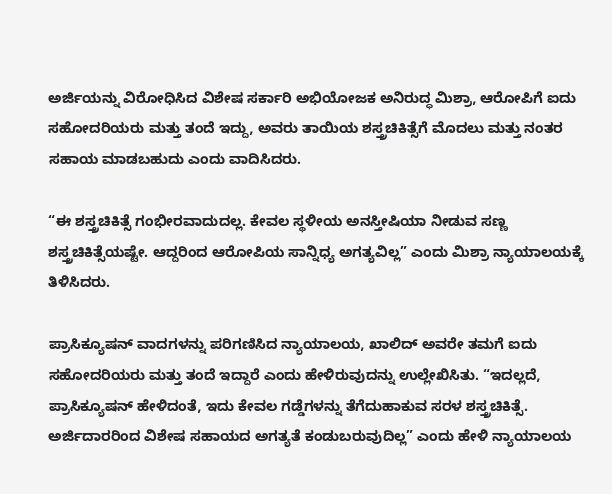ಅರ್ಜಿಯನ್ನು ವಿರೋಧಿಸಿದ ವಿಶೇಷ ಸರ್ಕಾರಿ ಅಭಿಯೋಜಕ ಅನಿರುದ್ಧ ಮಿಶ್ರಾ, ಆರೋಪಿಗೆ ಐದು ಸಹೋದರಿಯರು ಮತ್ತು ತಂದೆ ಇದ್ದು, ಅವರು ತಾಯಿಯ ಶಸ್ತ್ರಚಿಕಿತ್ಸೆಗೆ ಮೊದಲು ಮತ್ತು ನಂತರ ಸಹಾಯ ಮಾಡಬಹುದು ಎಂದು ವಾದಿಸಿದರು.

“ಈ ಶಸ್ತ್ರಚಿಕಿತ್ಸೆ ಗಂಭೀರವಾದುದಲ್ಲ. ಕೇವಲ ಸ್ಥಳೀಯ ಅನಸ್ತೀಷಿಯಾ ನೀಡುವ ಸಣ್ಣ ಶಸ್ತ್ರಚಿಕಿತ್ಸೆಯಷ್ಟೇ. ಆದ್ದರಿಂದ ಆರೋಪಿಯ ಸಾನ್ನಿಧ್ಯ ಅಗತ್ಯವಿಲ್ಲ” ಎಂದು ಮಿಶ್ರಾ ನ್ಯಾಯಾಲಯಕ್ಕೆ ತಿಳಿಸಿದರು.

ಪ್ರಾಸಿಕ್ಯೂಷನ್ ವಾದಗಳನ್ನು ಪರಿಗಣಿಸಿದ ನ್ಯಾಯಾಲಯ, ಖಾಲಿದ್ ಅವರೇ ತಮಗೆ ಐದು ಸಹೋದರಿಯರು ಮತ್ತು ತಂದೆ ಇದ್ದಾರೆ ಎಂದು ಹೇಳಿರುವುದನ್ನು ಉಲ್ಲೇಖಿಸಿತು. “ಇದಲ್ಲದೆ, ಪ್ರಾಸಿಕ್ಯೂಷನ್ ಹೇಳಿದಂತೆ, ಇದು ಕೇವಲ ಗಡ್ಡೆಗಳನ್ನು ತೆಗೆದುಹಾಕುವ ಸರಳ ಶಸ್ತ್ರಚಿಕಿತ್ಸೆ. ಅರ್ಜಿದಾರರಿಂದ ವಿಶೇಷ ಸಹಾಯದ ಅಗತ್ಯತೆ ಕಂಡುಬರುವುದಿಲ್ಲ” ಎಂದು ಹೇಳಿ ನ್ಯಾಯಾಲಯ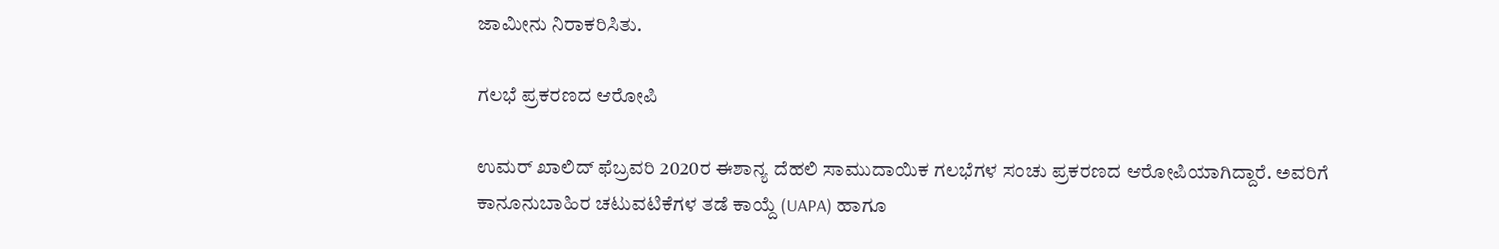ಜಾಮೀನು ನಿರಾಕರಿಸಿತು.

ಗಲಭೆ ಪ್ರಕರಣದ ಆರೋಪಿ

ಉಮರ್ ಖಾಲಿದ್ ಫೆಬ್ರವರಿ 2020ರ ಈಶಾನ್ಯ ದೆಹಲಿ ಸಾಮುದಾಯಿಕ ಗಲಭೆಗಳ ಸಂಚು ಪ್ರಕರಣದ ಆರೋಪಿಯಾಗಿದ್ದಾರೆ. ಅವರಿಗೆ ಕಾನೂನುಬಾಹಿರ ಚಟುವಟಿಕೆಗಳ ತಡೆ ಕಾಯ್ದೆ (UAPA) ಹಾಗೂ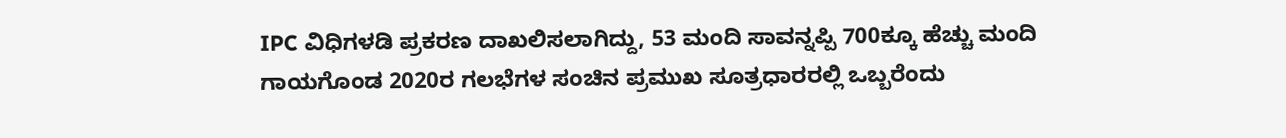IPC ವಿಧಿಗಳಡಿ ಪ್ರಕರಣ ದಾಖಲಿಸಲಾಗಿದ್ದು, 53 ಮಂದಿ ಸಾವನ್ನಪ್ಪಿ 700ಕ್ಕೂ ಹೆಚ್ಚು ಮಂದಿ ಗಾಯಗೊಂಡ 2020ರ ಗಲಭೆಗಳ ಸಂಚಿನ ಪ್ರಮುಖ ಸೂತ್ರಧಾರರಲ್ಲಿ ಒಬ್ಬರೆಂದು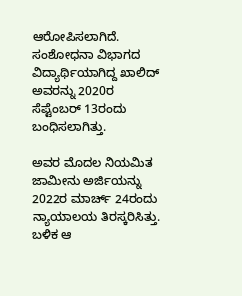ಆರೋಪಿಸಲಾಗಿದೆ. ಸಂಶೋಧನಾ ವಿಭಾಗದ ವಿದ್ಯಾರ್ಥಿಯಾಗಿದ್ದ ಖಾಲಿದ್ ಅವರನ್ನು 2020ರ ಸೆಪ್ಟೆಂಬರ್ 13ರಂದು ಬಂಧಿಸಲಾಗಿತ್ತು.

ಅವರ ಮೊದಲ ನಿಯಮಿತ ಜಾಮೀನು ಅರ್ಜಿಯನ್ನು 2022ರ ಮಾರ್ಚ್ 24ರಂದು ನ್ಯಾಯಾಲಯ ತಿರಸ್ಕರಿಸಿತ್ತು. ಬಳಿಕ ಆ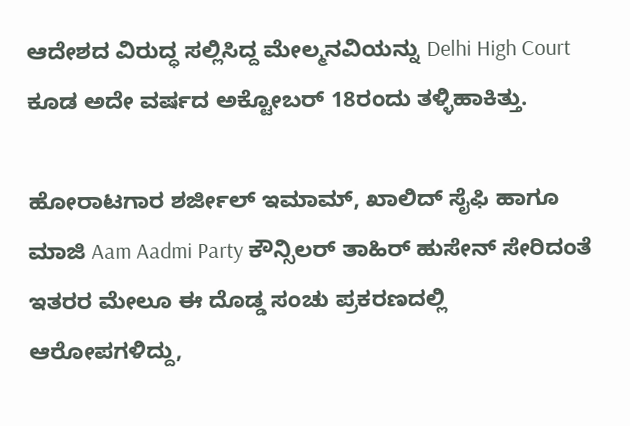ಆದೇಶದ ವಿರುದ್ಧ ಸಲ್ಲಿಸಿದ್ದ ಮೇಲ್ಮನವಿಯನ್ನು Delhi High Court ಕೂಡ ಅದೇ ವರ್ಷದ ಅಕ್ಟೋಬರ್ 18ರಂದು ತಳ್ಳಿಹಾಕಿತ್ತು.

ಹೋರಾಟಗಾರ ಶರ್ಜೀಲ್ ಇಮಾಮ್, ಖಾಲಿದ್ ಸೈಫಿ ಹಾಗೂ ಮಾಜಿ Aam Aadmi Party ಕೌನ್ಸಿಲರ್ ತಾಹಿರ್ ಹುಸೇನ್ ಸೇರಿದಂತೆ ಇತರರ ಮೇಲೂ ಈ ದೊಡ್ಡ ಸಂಚು ಪ್ರಕರಣದಲ್ಲಿ ಆರೋಪಗಳಿದ್ದು,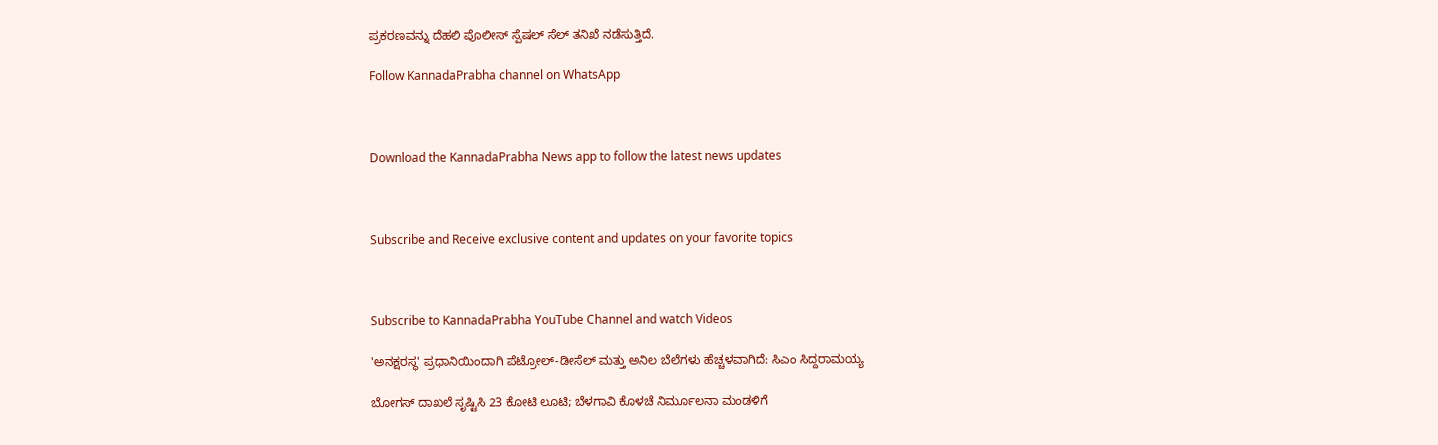ಪ್ರಕರಣವನ್ನು ದೆಹಲಿ ಪೊಲೀಸ್ ಸ್ಪೆಷಲ್ ಸೆಲ್ ತನಿಖೆ ನಡೆಸುತ್ತಿದೆ.

Follow KannadaPrabha channel on WhatsApp



Download the KannadaPrabha News app to follow the latest news updates



Subscribe and Receive exclusive content and updates on your favorite topics



Subscribe to KannadaPrabha YouTube Channel and watch Videos

'ಅನಕ್ಷರಸ್ಥ' ಪ್ರಧಾನಿಯಿಂದಾಗಿ ಪೆಟ್ರೋಲ್-ಡೀಸೆಲ್ ಮತ್ತು ಅನಿಲ ಬೆಲೆಗಳು ಹೆಚ್ಚಳವಾಗಿದೆ: ಸಿಎಂ ಸಿದ್ದರಾಮಯ್ಯ

ಬೋಗಸ್ ದಾಖಲೆ ಸೃಷ್ಟಿಸಿ 23 ಕೋಟಿ ಲೂಟಿ; ಬೆಳಗಾವಿ ಕೊಳಚೆ ನಿರ್ಮೂಲನಾ ಮಂಡಳಿಗೆ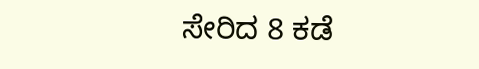ಸೇರಿದ 8 ಕಡೆ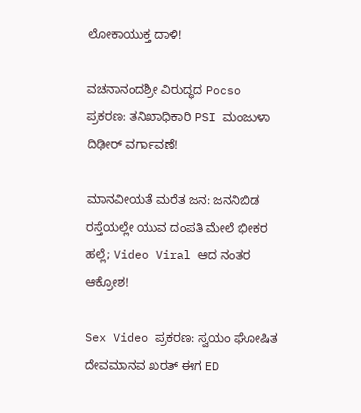ಲೋಕಾಯುಕ್ತ ದಾಳಿ!

ವಚನಾನಂದಶ್ರೀ ವಿರುದ್ಧದ Pocso ಪ್ರಕರಣ: ತನಿಖಾಧಿಕಾರಿ PSI ಮಂಜುಳಾ ದಿಢೀರ್ ವರ್ಗಾವಣೆ!

ಮಾನವೀಯತೆ ಮರೆತ ಜನ: ಜನನಿಬಿಡ ರಸ್ತೆಯಲ್ಲೇ ಯುವ ದಂಪತಿ ಮೇಲೆ ಭೀಕರ ಹಲ್ಲೆ; Video Viral ಆದ ನಂತರ ಆಕ್ರೋಶ!

Sex Video ಪ್ರಕರಣ: ಸ್ವಯಂ ಘೋಷಿತ ದೇವಮಾನವ ಖರತ್‌ ಈಗ ED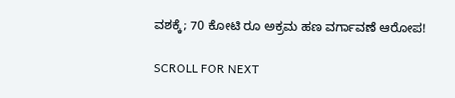ವಶಕ್ಕೆ; 70 ಕೋಟಿ ರೂ ಅಕ್ರಮ ಹಣ ವರ್ಗಾವಣೆ ಆರೋಪ!

SCROLL FOR NEXT